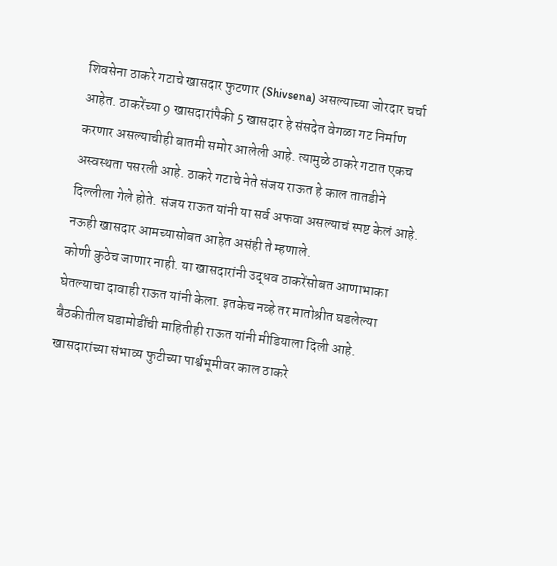शिवसेना ठाकरे गटाचे खासदार फुटणार (Shivsena) असल्याच्या जोरदार चर्चा आहेत. ठाकरेंच्या 9 खासदारांपैकी 5 खासदार हे संसदेत वेगळा गट निर्माण करणार असल्याचीही बातमी समोर आलेली आहे. त्यामुळे ठाकरे गटात एकच अस्वस्थता पसरली आहे. ठाकरे गटाचे नेते संजय राऊत हे काल तातडीने दिल्लीला गेले होते. संजय राऊत यांनी या सर्व अफवा असल्याचं स्पष्ट केलं आहे. नऊही खासदार आमच्यासोबत आहेत असंही ते म्हणाले.
कोणी कुठेच जाणार नाही. या खासदारांनी उद्धव ठाकरेंसोबत आणाभाका घेतल्याचा दावाही राऊत यांनी केला. इतकेच नव्हे तर मातोश्रीत घडलेल्या बैठकीतील घडामोडींची माहितीही राऊत यांनी मीडियाला दिली आहे. खासदारांच्या संभाव्य फुटीच्या पार्श्वभूमीवर काल ठाकरे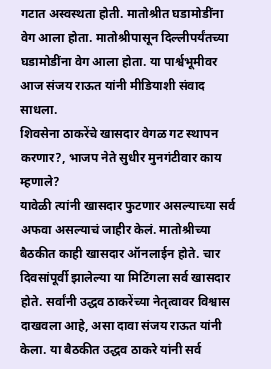गटात अस्वस्थता होती. मातोश्रीत घडामोडींना वेग आला होता. मातोश्रीपासून दिल्लीपर्यंतच्या घडामोडींना वेग आला होता. या पार्श्वभूमीवर आज संजय राऊत यांनी मीडियाशी संवाद साधला.
शिवसेना ठाकरेंचे खासदार वेगळ गट स्थापन करणार?, भाजप नेते सुधीर मुनगंटीवार काय म्हणाले?
यावेळी त्यांनी खासदार फुटणार असल्याच्या सर्व अफवा असल्याचं जाहीर केलं. मातोश्रीच्या बैठकीत काही खासदार ऑनलाईन होते. चार दिवसांपूर्वी झालेल्या या मिटिंगला सर्व खासदार होते. सर्वांनी उद्धव ठाकरेंच्या नेतृत्वावर विश्वास दाखवला आहे, असा दावा संजय राऊत यांनी केला. या बैठकीत उद्धव ठाकरे यांनी सर्व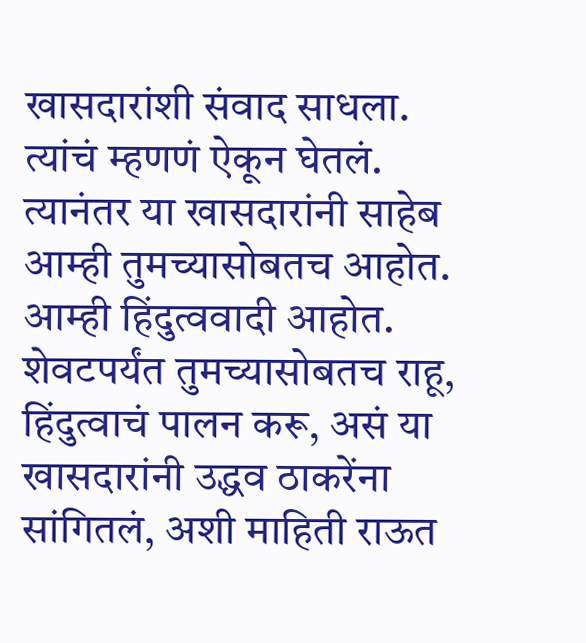खासदारांशी संवाद साधला. त्यांचं म्हणणं ऐकून घेतलं. त्यानंतर या खासदारांनी साहेब आम्ही तुमच्यासोबतच आहोत. आम्ही हिंदुत्ववादी आहोत.
शेवटपर्यंत तुमच्यासोबतच राहू, हिंदुत्वाचं पालन करू, असं या खासदारांनी उद्धव ठाकरेंना सांगितलं, अशी माहिती राऊत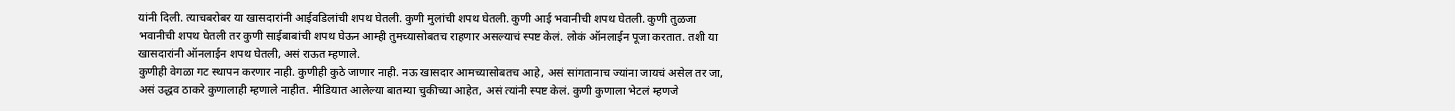यांनी दिली. त्याचबरोबर या खासदारांनी आईवडिलांची शपथ घेतली. कुणी मुलांची शपथ घेतली. कुणी आई भवानीची शपथ घेतली. कुणी तुळजा भवानीची शपथ घेतली तर कुणी साईबाबांची शपथ घेऊन आम्ही तुमच्यासोबतच राहणार असल्याचं स्पष्ट केलं. लोकं ऑनलाईन पूजा करतात. तशी या खासदारांनी ऑनलाईन शपथ घेतली, असं राऊत म्हणाले.
कुणीही वेगळा गट स्थापन करणार नाही. कुणीही कुठे जाणार नाही. नऊ खासदार आमच्यासोबतच आहे, असं सांगतानाच ज्यांना जायचं असेल तर जा, असं उद्धव ठाकरे कुणालाही म्हणाले नाहीत. मीडियात आलेल्या बातम्या चुकीच्या आहेत, असं त्यांनी स्पष्ट केलं. कुणी कुणाला भेटलं म्हणजे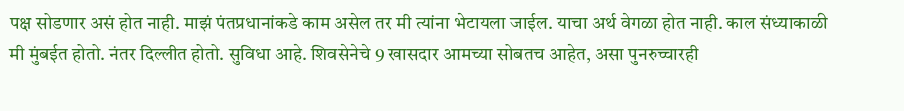पक्ष सोडणार असं होत नाही. माझं पंतप्रधानांकडे काम असेल तर मी त्यांना भेटायला जाईल. याचा अर्थ वेगळा होत नाही. काल संध्याकाळी मी मुंबईत होतो. नंतर दिल्लीत होतो. सुविधा आहे. शिवसेनेचे 9 खासदार आमच्या सोबतच आहेत, असा पुनरुच्चारही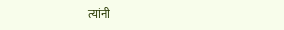त्यांनी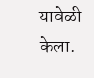यावेळी केला.